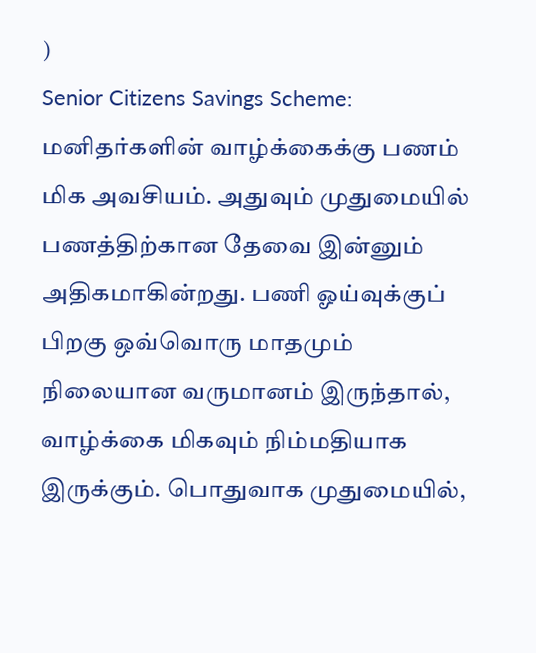)
Senior Citizens Savings Scheme: மனிதர்களின் வாழ்க்கைக்கு பணம் மிக அவசியம். அதுவும் முதுமையில் பணத்திற்கான தேவை இன்னும் அதிகமாகின்றது. பணி ஓய்வுக்குப் பிறகு ஒவ்வொரு மாதமும் நிலையான வருமானம் இருந்தால், வாழ்க்கை மிகவும் நிம்மதியாக இருக்கும். பொதுவாக முதுமையில்,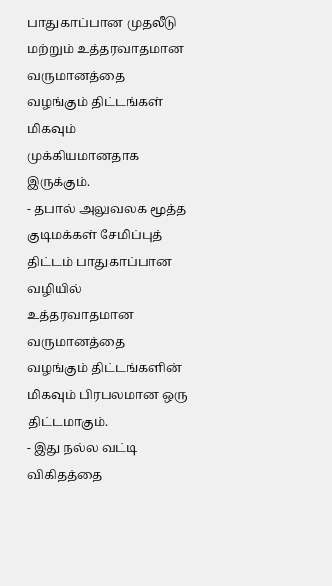பாதுகாப்பான முதலீடு மற்றும் உத்தரவாதமான வருமானத்தை வழங்கும் திட்டங்கள் மிகவும் முக்கியமானதாக இருக்கும்.
- தபால் அலுவலக மூத்த குடிமக்கள் சேமிப்புத் திட்டம் பாதுகாப்பான வழியில் உத்தரவாதமான வருமானத்தை வழங்கும் திட்டங்களின் மிகவும் பிரபலமான ஒரு திட்டமாகும்.
- இது நல்ல வட்டி விகிதத்தை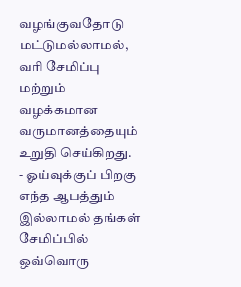வழங்குவதோடு மட்டுமல்லாமல், வரி சேமிப்பு மற்றும் வழக்கமான வருமானத்தையும் உறுதி செய்கிறது.
- ஓய்வுக்குப் பிறகு எந்த ஆபத்தும் இல்லாமல் தங்கள் சேமிப்பில் ஒவ்வொரு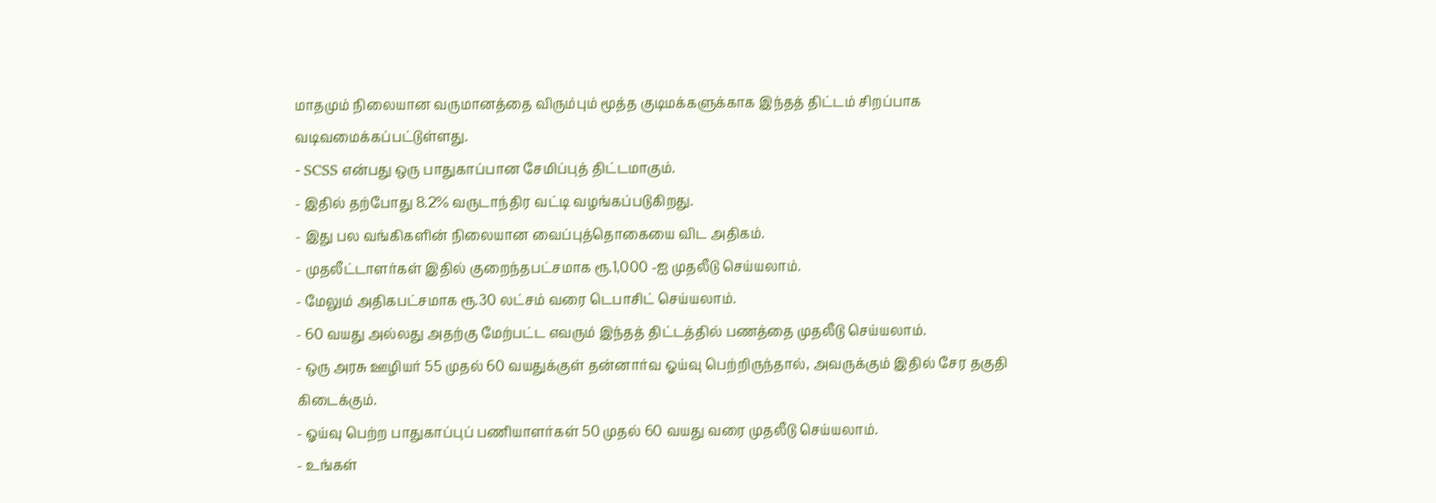மாதமும் நிலையான வருமானத்தை விரும்பும் மூத்த குடிமக்களுக்காக இந்தத் திட்டம் சிறப்பாக வடிவமைக்கப்பட்டுள்ளது.
- SCSS என்பது ஒரு பாதுகாப்பான சேமிப்புத் திட்டமாகும்.
- இதில் தற்போது 8.2% வருடாந்திர வட்டி வழங்கப்படுகிறது.
- இது பல வங்கிகளின் நிலையான வைப்புத்தொகையை விட அதிகம்.
- முதலீட்டாளர்கள் இதில் குறைந்தபட்சமாக ரூ.1,000 -ஐ முதலீடு செய்யலாம்.
- மேலும் அதிகபட்சமாக ரூ.30 லட்சம் வரை டெபாசிட் செய்யலாம்.
- 60 வயது அல்லது அதற்கு மேற்பட்ட எவரும் இந்தத் திட்டத்தில் பணத்தை முதலீடு செய்யலாம்.
- ஒரு அரசு ஊழியர் 55 முதல் 60 வயதுக்குள் தன்னார்வ ஓய்வு பெற்றிருந்தால், அவருக்கும் இதில் சேர தகுதி கிடைக்கும்.
- ஓய்வு பெற்ற பாதுகாப்புப் பணியாளர்கள் 50 முதல் 60 வயது வரை முதலீடு செய்யலாம்.
- உங்கள்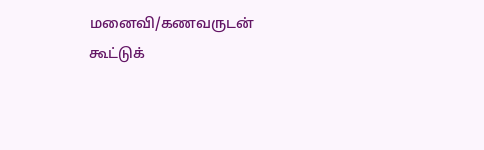மனைவி/கணவருடன் கூட்டுக்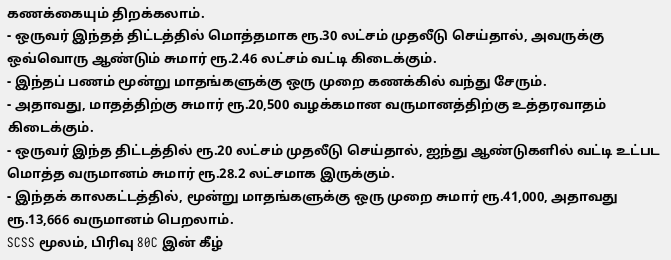கணக்கையும் திறக்கலாம்.
- ஒருவர் இந்தத் திட்டத்தில் மொத்தமாக ரூ.30 லட்சம் முதலீடு செய்தால், அவருக்கு ஒவ்வொரு ஆண்டும் சுமார் ரூ.2.46 லட்சம் வட்டி கிடைக்கும்.
- இந்தப் பணம் மூன்று மாதங்களுக்கு ஒரு முறை கணக்கில் வந்து சேரும்.
- அதாவது, மாதத்திற்கு சுமார் ரூ.20,500 வழக்கமான வருமானத்திற்கு உத்தரவாதம் கிடைக்கும்.
- ஒருவர் இந்த திட்டத்தில் ரூ.20 லட்சம் முதலீடு செய்தால், ஐந்து ஆண்டுகளில் வட்டி உட்பட மொத்த வருமானம் சுமார் ரூ.28.2 லட்சமாக இருக்கும்.
- இந்தக் காலகட்டத்தில், மூன்று மாதங்களுக்கு ஒரு முறை சுமார் ரூ.41,000, அதாவது ரூ.13,666 வருமானம் பெறலாம்.
SCSS மூலம், பிரிவு 80C இன் கீழ்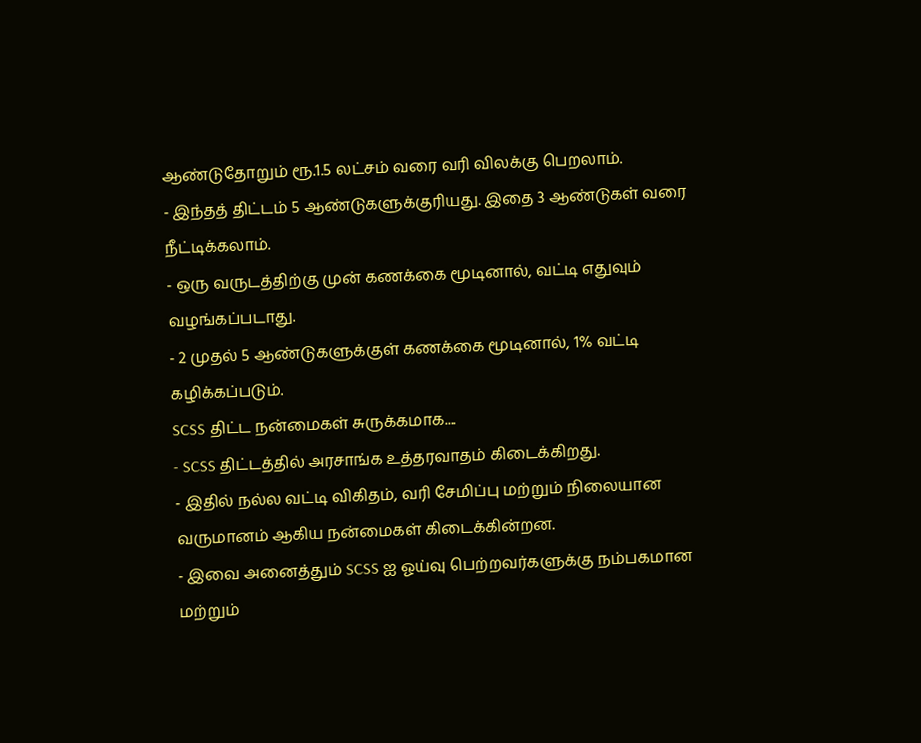ஆண்டுதோறும் ரூ.1.5 லட்சம் வரை வரி விலக்கு பெறலாம்.
- இந்தத் திட்டம் 5 ஆண்டுகளுக்குரியது. இதை 3 ஆண்டுகள் வரை நீட்டிக்கலாம்.
- ஒரு வருடத்திற்கு முன் கணக்கை மூடினால், வட்டி எதுவும் வழங்கப்படாது.
- 2 முதல் 5 ஆண்டுகளுக்குள் கணக்கை மூடினால், 1% வட்டி கழிக்கப்படும்.
SCSS திட்ட நன்மைகள் சுருக்கமாக....
- SCSS திட்டத்தில் அரசாங்க உத்தரவாதம் கிடைக்கிறது.
- இதில் நல்ல வட்டி விகிதம், வரி சேமிப்பு மற்றும் நிலையான வருமானம் ஆகிய நன்மைகள் கிடைக்கின்றன.
- இவை அனைத்தும் SCSS ஐ ஓய்வு பெற்றவர்களுக்கு நம்பகமான மற்றும்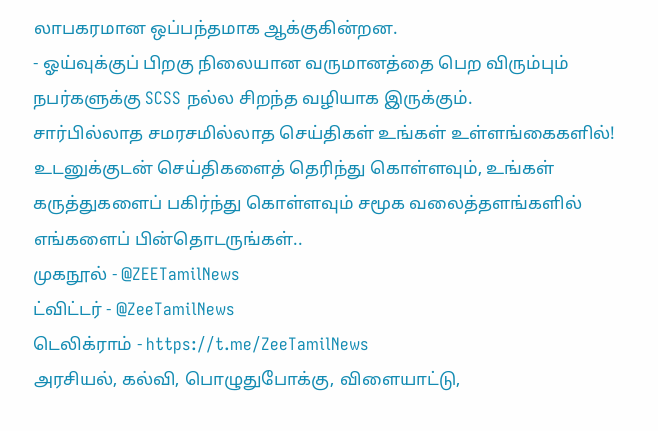லாபகரமான ஒப்பந்தமாக ஆக்குகின்றன.
- ஓய்வுக்குப் பிறகு நிலையான வருமானத்தை பெற விரும்பும் நபர்களுக்கு SCSS நல்ல சிறந்த வழியாக இருக்கும்.
சார்பில்லாத சமரசமில்லாத செய்திகள் உங்கள் உள்ளங்கைகளில்!
உடனுக்குடன் செய்திகளைத் தெரிந்து கொள்ளவும், உங்கள் கருத்துகளைப் பகிர்ந்து கொள்ளவும் சமூக வலைத்தளங்களில் எங்களைப் பின்தொடருங்கள்..
முகநூல் - @ZEETamilNews
ட்விட்டர் - @ZeeTamilNews
டெலிக்ராம் - https://t.me/ZeeTamilNews
அரசியல், கல்வி, பொழுதுபோக்கு, விளையாட்டு,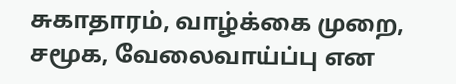சுகாதாரம், வாழ்க்கை முறை, சமூக, வேலைவாய்ப்பு என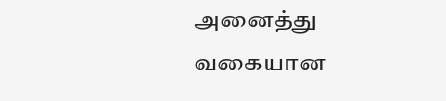அனைத்து வகையான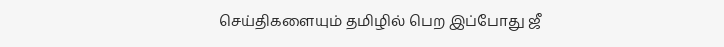செய்திகளையும் தமிழில் பெற இப்போது ஜீ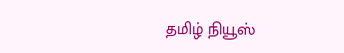தமிழ் நியூஸ்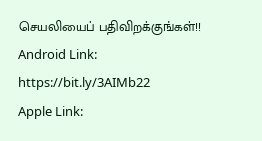செயலியைப் பதிவிறக்குங்கள்!!
Android Link: https://bit.ly/3AIMb22
Apple Link: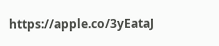https://apple.co/3yEataJ